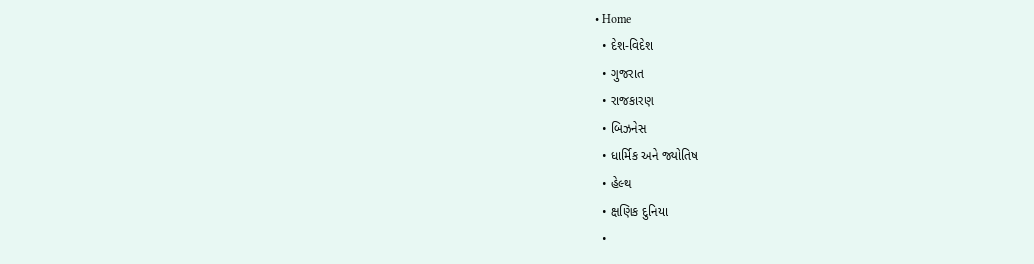• Home
  • દેશ-વિદેશ
  • ગુજરાત
  • રાજકારણ
  • બિઝનેસ
  • ધાર્મિક અને જ્યોતિષ
  • હેલ્થ
  • ક્ષણિક દુનિયા
  •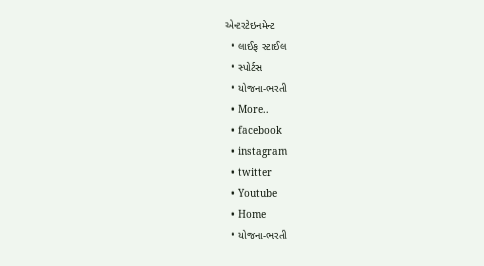એન્ટરટેઇનમેન્ટ
  • લાઈફ સ્ટાઈલ
  • સ્પોર્ટસ
  • યોજના-ભરતી
  • More..
  • facebook
  • instagram
  • twitter
  • Youtube
  • Home
  • યોજના-ભરતી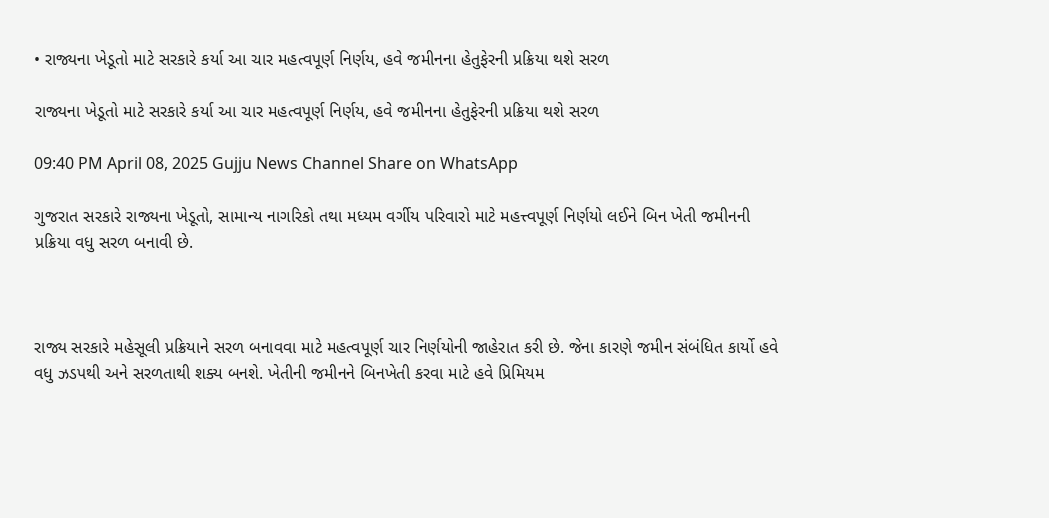• રાજ્યના ખેડૂતો માટે સરકારે કર્યા આ ચાર મહત્વપૂર્ણ નિર્ણય, હવે જમીનના હેતુફેરની પ્રક્રિયા થશે સરળ

રાજ્યના ખેડૂતો માટે સરકારે કર્યા આ ચાર મહત્વપૂર્ણ નિર્ણય, હવે જમીનના હેતુફેરની પ્રક્રિયા થશે સરળ

09:40 PM April 08, 2025 Gujju News Channel Share on WhatsApp

ગુજરાત સરકારે રાજ્યના ખેડૂતો, સામાન્ય નાગરિકો તથા મધ્યમ વર્ગીય પરિવારો માટે મહત્ત્વપૂર્ણ નિર્ણયો લઈને બિન ખેતી જમીનની પ્રક્રિયા વધુ સરળ બનાવી છે.



રાજ્ય સરકારે મહેસૂલી પ્રક્રિયાને સરળ બનાવવા માટે મહત્વપૂર્ણ ચાર નિર્ણયોની જાહેરાત કરી છે. જેના કારણે જમીન સંબંધિત કાર્યો હવે વધુ ઝડપથી અને સરળતાથી શક્ય બનશે. ખેતીની જમીનને બિનખેતી કરવા માટે હવે પ્રિમિયમ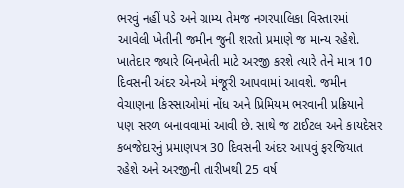ભરવું નહીં પડે અને ગ્રામ્ય તેમજ નગરપાલિકા વિસ્તારમાં આવેલી ખેતીની જમીન જુની શરતો પ્રમાણે જ માન્ય રહેશે. ખાતેદાર જ્યારે બિનખેતી માટે અરજી કરશે ત્યારે તેને માત્ર 10 દિવસની અંદર એનએ મંજૂરી આપવામાં આવશે. જમીન વેચાણના કિસ્સાઓમાં નોંધ અને પ્રિમિયમ ભરવાની પ્રક્રિયાને પણ સરળ બનાવવામાં આવી છે. સાથે જ ટાઈટલ અને કાયદેસર કબજેદારનું પ્રમાણપત્ર 30 દિવસની અંદર આપવું ફરજિયાત રહેશે અને અરજીની તારીખથી 25 વર્ષ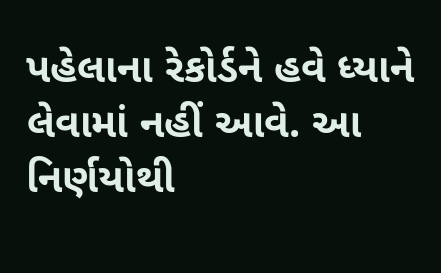પહેલાના રેકોર્ડને હવે ધ્યાને લેવામાં નહીં આવે. આ નિર્ણયોથી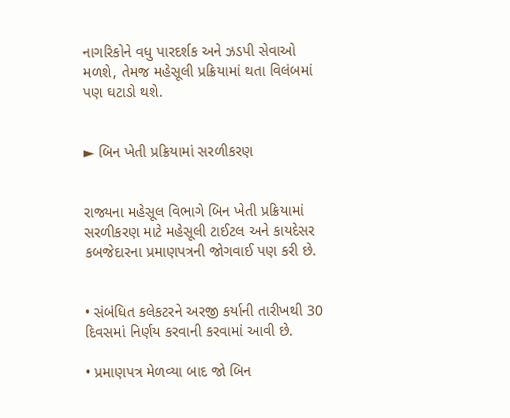નાગરિકોને વધુ પારદર્શક અને ઝડપી સેવાઓ મળશે, તેમજ મહેસૂલી પ્રક્રિયામાં થતા વિલંબમાં પણ ઘટાડો થશે.


► બિન ખેતી પ્રક્રિયામાં સરળીકરણ


રાજ્યના મહેસૂલ વિભાગે બિન ખેતી પ્રક્રિયામાં સરળીકરણ માટે મહેસૂલી ટાઈટલ અને કાયદેસર કબજેદારના પ્રમાણપત્રની જોગવાઈ પણ કરી છે.


• સંબંધિત કલેકટરને અરજી કર્યાની તારીખથી 30 દિવસમાં નિર્ણય કરવાની કરવામાં આવી છે.

• પ્રમાણપત્ર મેળવ્યા બાદ જો બિન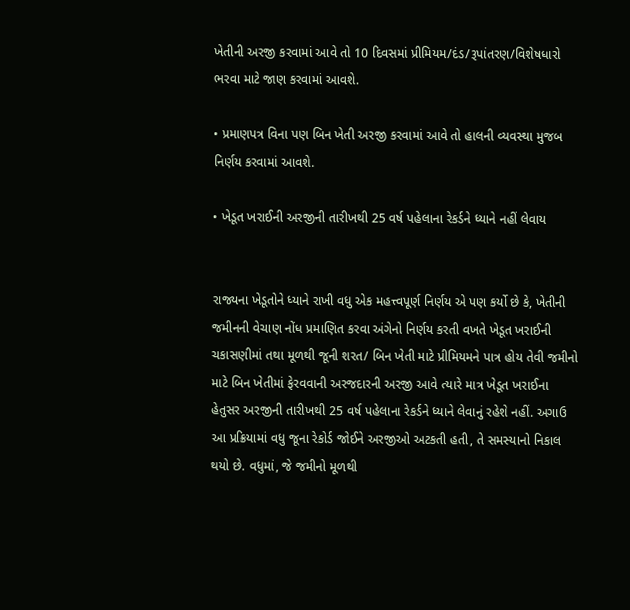ખેતીની અરજી કરવામાં આવે તો 10 દિવસમાં પ્રીમિયમ/દંડ/રૂપાંતરણ/વિશેષધારો ભરવા માટે જાણ કરવામાં આવશે.

• પ્રમાણપત્ર વિના પણ બિન ખેતી અરજી કરવામાં આવે તો હાલની વ્યવસ્થા મુજબ નિર્ણય કરવામાં આવશે.

• ખેડૂત ખરાઈની અરજીની તારીખથી 25 વર્ષ પહેલાના રેકર્ડને ધ્યાને નહીં લેવાય


રાજ્યના ખેડૂતોને ધ્યાને રાખી વધુ એક મહત્ત્વપૂર્ણ નિર્ણય એ પણ કર્યો છે કે, ખેતીની જમીનની વેચાણ નોંધ પ્રમાણિત કરવા અંગેનો નિર્ણય કરતી વખતે ખેડૂત ખરાઈની ચકાસણીમાં તથા મૂળથી જૂની શરત/ બિન ખેતી માટે પ્રીમિયમને પાત્ર હોય તેવી જમીનો માટે બિન ખેતીમાં ફેરવવાની અરજદારની અરજી આવે ત્યારે માત્ર ખેડૂત ખરાઈના હેતુસર અરજીની તારીખથી 25 વર્ષ પહેલાના રેકર્ડને ધ્યાને લેવાનું રહેશે નહીં. અગાઉ આ પ્રક્રિયામાં વધુ જૂના રેકોર્ડ જોઈને અરજીઓ અટકતી હતી, તે સમસ્યાનો નિકાલ થયો છે. વધુમાં, જે જમીનો મૂળથી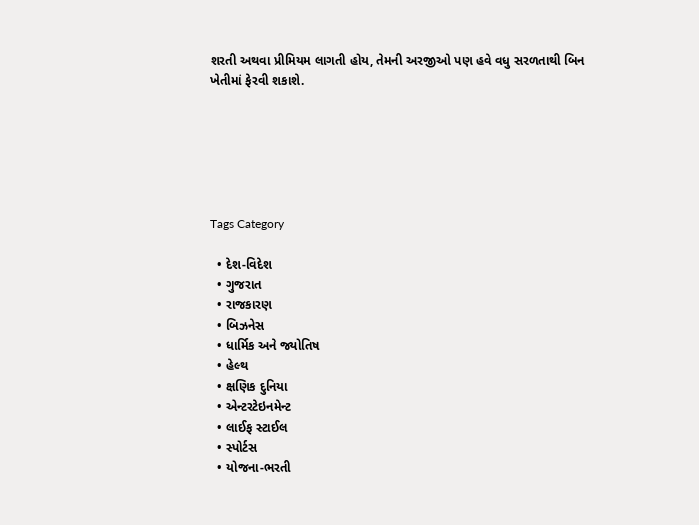શરતી અથવા પ્રીમિયમ લાગતી હોય, તેમની અરજીઓ પણ હવે વધુ સરળતાથી બિન ખેતીમાં ફેરવી શકાશે.






Tags Category

  • દેશ-વિદેશ
  • ગુજરાત
  • રાજકારણ
  • બિઝનેસ
  • ધાર્મિક અને જ્યોતિષ
  • હેલ્થ
  • ક્ષણિક દુનિયા
  • એન્ટરટેઇનમેન્ટ
  • લાઈફ સ્ટાઈલ
  • સ્પોર્ટસ
  • યોજના-ભરતી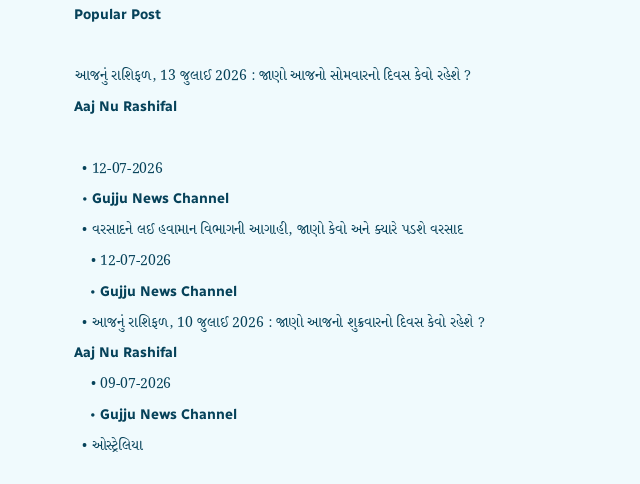Popular Post

આજનું રાશિફળ, 13 જુલાઈ 2026 : જાણો આજનો સોમવારનો દિવસ કેવો રહેશે ? Aaj Nu Rashifal

  • 12-07-2026
  • Gujju News Channel
  • વરસાદને લઈ હવામાન વિભાગની આગાહી, જાણો કેવો અને ક્યારે પડશે વરસાદ
    • 12-07-2026
    • Gujju News Channel
  • આજનું રાશિફળ, 10 જુલાઈ 2026 : જાણો આજનો શુક્રવારનો દિવસ કેવો રહેશે ? Aaj Nu Rashifal
    • 09-07-2026
    • Gujju News Channel
  • ઓસ્ટ્રેલિયા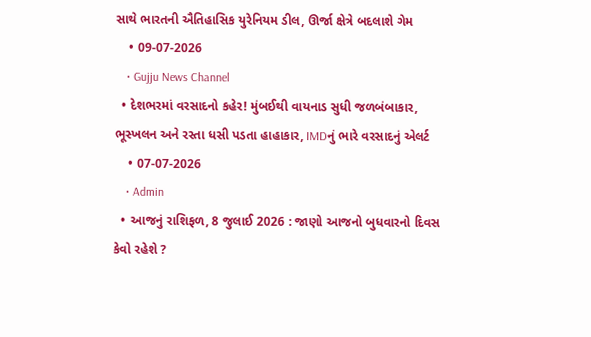સાથે ભારતની ઐતિહાસિક યુરેનિયમ ડીલ, ઊર્જા ક્ષેત્રે બદલાશે ગેમ
    • 09-07-2026
    • Gujju News Channel
  • દેશભરમાં વરસાદનો કહેર! મુંબઈથી વાયનાડ સુધી જળબંબાકાર, ભૂસ્ખલન અને રસ્તા ધસી પડતા હાહાકાર, IMDનું ભારે વરસાદનું એલર્ટ
    • 07-07-2026
    • Admin
  • આજનું રાશિફળ, 8 જુલાઈ 2026 : જાણો આજનો બુધવારનો દિવસ કેવો રહેશે ?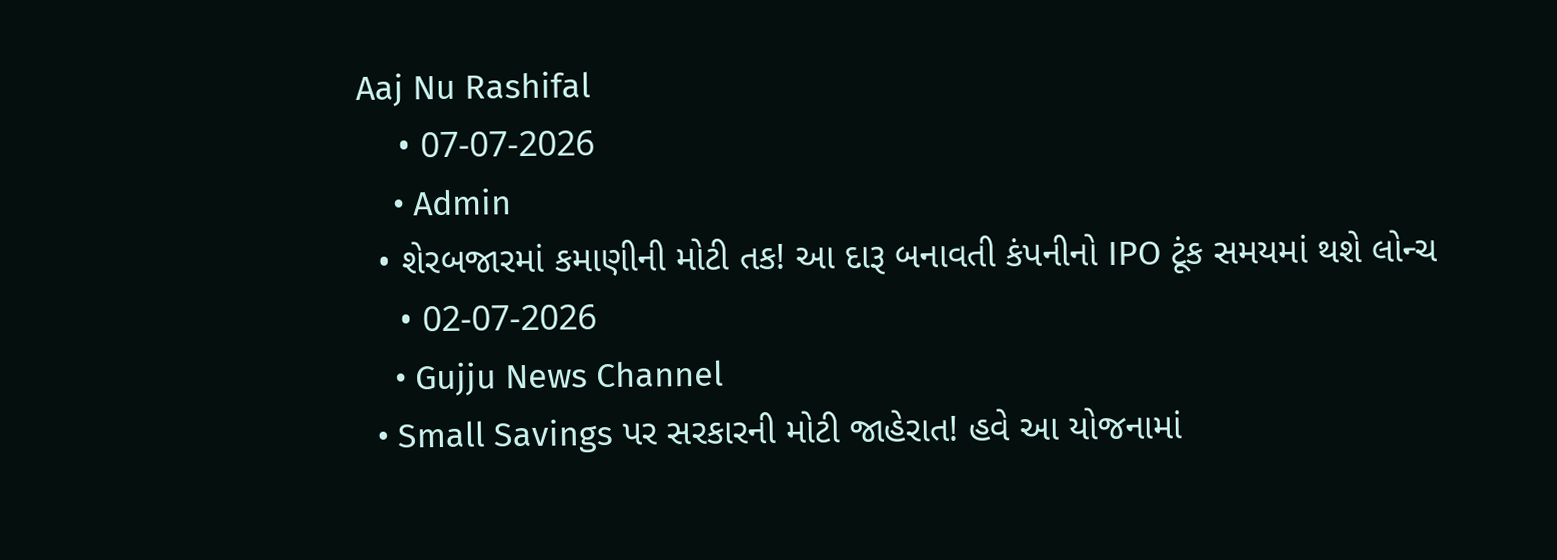Aaj Nu Rashifal
    • 07-07-2026
    • Admin
  • શેરબજારમાં કમાણીની મોટી તક! આ દારૂ બનાવતી કંપનીનો IPO ટૂંક સમયમાં થશે લોન્ચ
    • 02-07-2026
    • Gujju News Channel
  • Small Savings પર સરકારની મોટી જાહેરાત! હવે આ યોજનામાં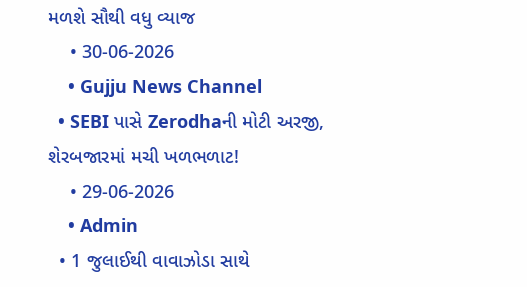મળશે સૌથી વધુ વ્યાજ
    • 30-06-2026
    • Gujju News Channel
  • SEBI પાસે Zerodhaની મોટી અરજી, શેરબજારમાં મચી ખળભળાટ!
    • 29-06-2026
    • Admin
  • 1 જુલાઈથી વાવાઝોડા સાથે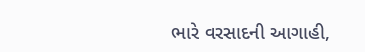ભારે વરસાદની આગાહી,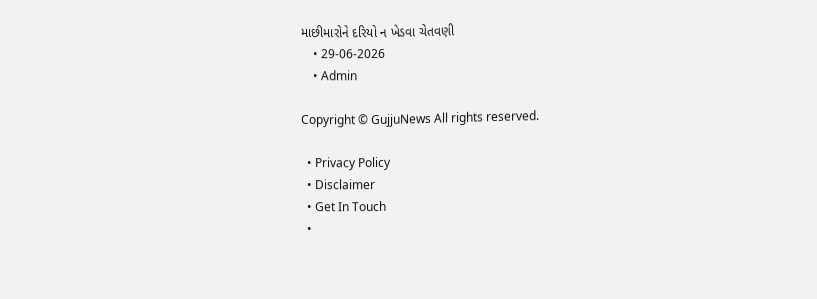માછીમારોને દરિયો ન ખેડવા ચેતવણી
    • 29-06-2026
    • Admin

Copyright © GujjuNews All rights reserved.

  • Privacy Policy
  • Disclaimer
  • Get In Touch
  •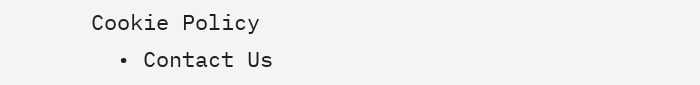Cookie Policy
  • Contact Us